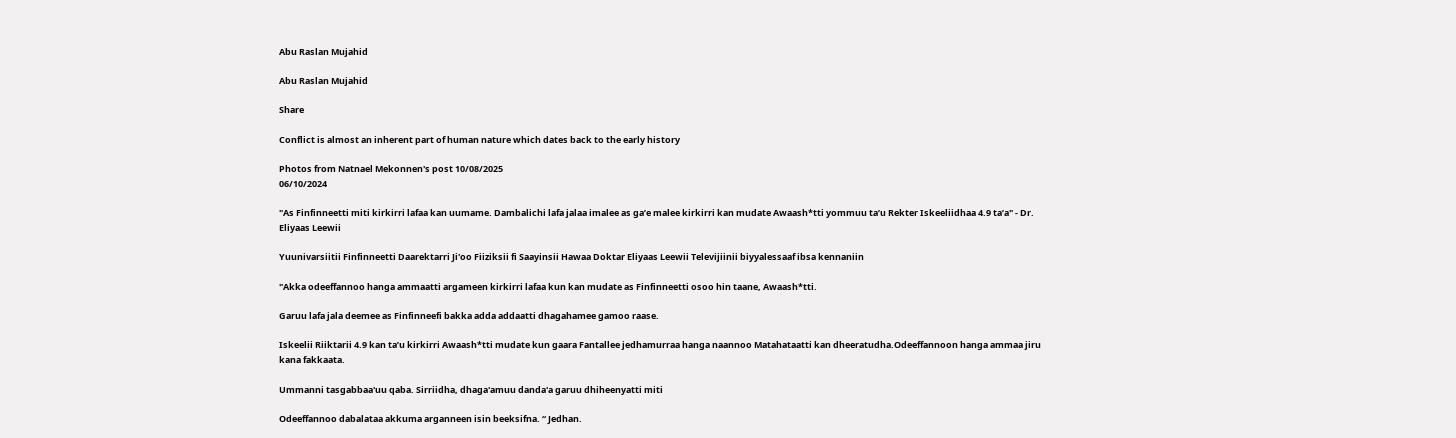Abu Raslan Mujahid

Abu Raslan Mujahid

Share

Conflict is almost an inherent part of human nature which dates back to the early history

Photos from Natnael Mekonnen's post 10/08/2025
06/10/2024

"As Finfinneetti miti kirkirri lafaa kan uumame. Dambalichi lafa jalaa imalee as ga’e malee kirkirri kan mudate Awaash*tti yommuu ta’u Rekter Iskeeliidhaa 4.9 ta’a" - Dr. Eliyaas Leewii

Yuunivarsiitii Finfinneetti Daarektarri Ji'oo Fiiziksii fi Saayinsii Hawaa Doktar Eliyaas Leewii Televijiinii biyyalessaaf ibsa kennaniin

"Akka odeeffannoo hanga ammaatti argameen kirkirri lafaa kun kan mudate as Finfinneetti osoo hin taane, Awaash*tti.

Garuu lafa jala deemee as Finfinneefi bakka adda addaatti dhagahamee gamoo raase.

Iskeelii Riiktarii 4.9 kan ta’u kirkirri Awaash*tti mudate kun gaara Fantallee jedhamurraa hanga naannoo Matahataatti kan dheeratudha.Odeeffannoon hanga ammaa jiru kana fakkaata.

Ummanni tasgabbaa'uu qaba. Sirriidha, dhaga'amuu danda'a garuu dhiheenyatti miti

Odeeffannoo dabalataa akkuma arganneen isin beeksifna. “ Jedhan.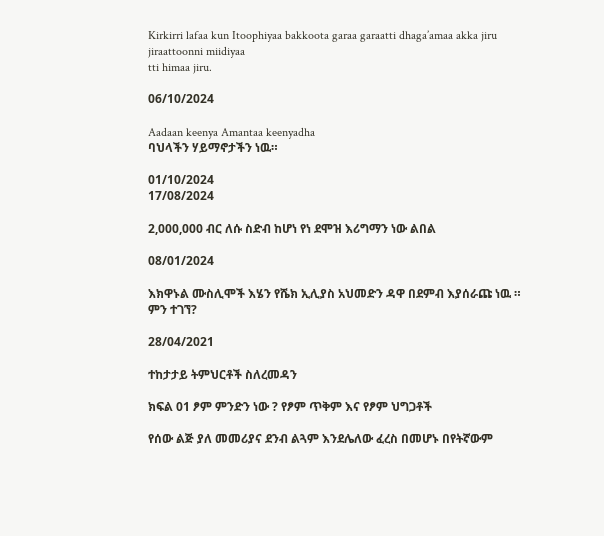Kirkirri lafaa kun Itoophiyaa bakkoota garaa garaatti dhaga’amaa akka jiru jiraattoonni miidiyaa
tti himaa jiru.

06/10/2024

Aadaan keenya Amantaa keenyadha
ባህላችን ሃይማኖታችን ነዉ።

01/10/2024
17/08/2024

2,000,000 ብር ለሱ ስድብ ከሆነ የነ ደሞዝ እሪግማን ነው ልበል

08/01/2024

እክዋኑል ሙስሊሞች እሄን የሼክ ኢሊያስ አህመድን ዳዋ በደምብ እያሰራጩ ነዉ ።
ምን ተገኘ?

28/04/2021

ተከታታይ ትምህርቶች ስለረመዳን

ክፍል 01 ፆም ምንድን ነው ? የፆም ጥቅም እና የፆም ህግጋቶች

የሰው ልጅ ያለ መመሪያና ደንብ ልጓም እንደሌለው ፈረስ በመሆኑ በየትኛውም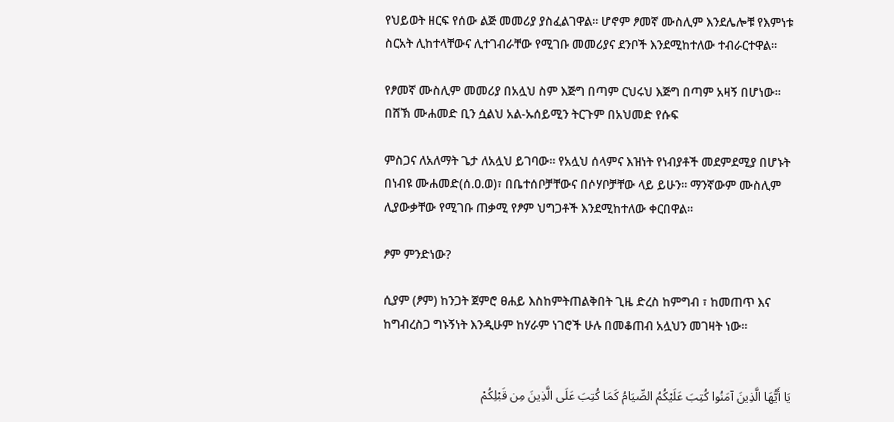የህይወት ዘርፍ የሰው ልጅ መመሪያ ያስፈልገዋል። ሆኖም ፆመኛ ሙስሊም እንደሌሎቹ የእምነቱ ስርአት ሊከተላቸውና ሊተገብራቸው የሚገቡ መመሪያና ደንቦች እንደሚከተለው ተብራርተዋል።

የፆመኛ ሙስሊም መመሪያ በአሏህ ስም እጅግ በጣም ርህሩህ እጅግ በጣም አዛኝ በሆነው። በሸኽ ሙሐመድ ቢን ሷልህ አል-ኡሰይሚን ትርጉም በአህመድ የሱፍ

ምስጋና ለአለማት ጌታ ለአሏህ ይገባው። የአሏህ ሰላምና እዝነት የነብያቶች መደምደሚያ በሆኑት በነብዩ ሙሐመድ(ሰ.ዐ.ወ)፣ በቤተሰቦቻቸውና በሶሃቦቻቸው ላይ ይሁን። ማንኛውም ሙስሊም ሊያውቃቸው የሚገቡ ጠቃሚ የፆም ህግጋቶች እንደሚከተለው ቀርበዋል።

ፆም ምንድነው?

ሲያም (ፆም) ከንጋት ጀምሮ ፀሐይ እስከምትጠልቅበት ጊዜ ድረስ ከምግብ ፣ ከመጠጥ እና ከግብረስጋ ግኑኝነት እንዲሁም ከሃራም ነገሮች ሁሉ በመቆጠብ አሏህን መገዛት ነው።


يَا أَيُّهَا الَّذِينَ آمَنُوا كُتِبَ عَلَيْكُمُ الصِّيَامُ كَمَا كُتِبَ عَلَى الَّذِينَ مِن قَبْلِكُمْ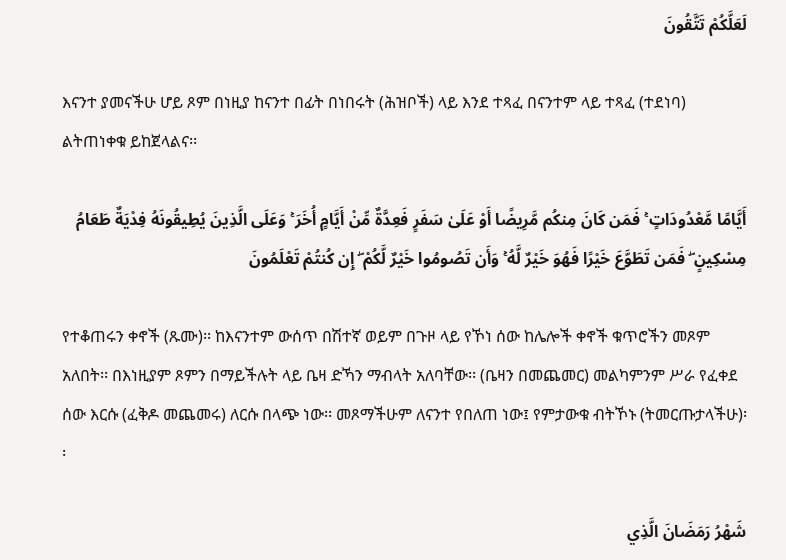لَعَلَّكُمْ تَتَّقُونَ

እናንተ ያመናችሁ ሆይ ጾም በነዚያ ከናንተ በፊት በነበሩት (ሕዝቦች) ላይ እንደ ተጻፈ በናንተም ላይ ተጻፈ (ተደነባ) ልትጠነቀቁ ይከጀላልና፡፡

أَيَّامًا مَّعْدُودَاتٍ ۚ فَمَن كَانَ مِنكُم مَّرِيضًا أَوْ عَلَىٰ سَفَرٍ فَعِدَّةٌ مِّنْ أَيَّامٍ أُخَرَ ۚ وَعَلَى الَّذِينَ يُطِيقُونَهُ فِدْيَةٌ طَعَامُ مِسْكِينٍ ۖ فَمَن تَطَوَّعَ خَيْرًا فَهُوَ خَيْرٌ لَّهُ ۚ وَأَن تَصُومُوا خَيْرٌ لَّكُمْ ۖ إِن كُنتُمْ تَعْلَمُونَ

የተቆጠሩን ቀኖች (ጹሙ)፡፡ ከእናንተም ውሰጥ በሽተኛ ወይም በጉዞ ላይ የኾነ ሰው ከሌሎች ቀኖች ቁጥሮችን መጾም አለበት፡፡ በእነዚያም ጾምን በማይችሉት ላይ ቤዛ ድኻን ማብላት አለባቸው፡፡ (ቤዛን በመጨመር) መልካምንም ሥራ የፈቀደ ሰው እርሱ (ፈቅዶ መጨመሩ) ለርሱ በላጭ ነው፡፡ መጾማችሁም ለናንተ የበለጠ ነው፤ የምታውቁ ብትኾኑ (ትመርጡታላችሁ)፡፡

شَهْرُ رَمَضَانَ الَّذِي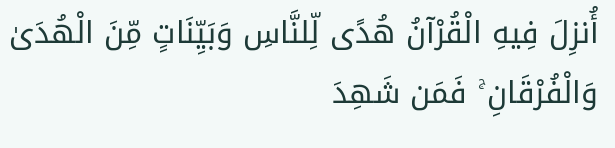أُنزِلَ فِيهِ الْقُرْآنُ هُدًى لِّلنَّاسِ وَبَيِّنَاتٍ مِّنَ الْهُدَىٰ وَالْفُرْقَانِ ۚ فَمَن شَهِدَ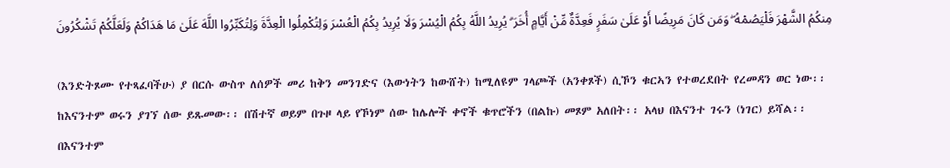مِنكُمُ الشَّهْرَ فَلْيَصُمْهُ ۖ وَمَن كَانَ مَرِيضًا أَوْ عَلَىٰ سَفَرٍ فَعِدَّةٌ مِّنْ أَيَّامٍ أُخَرَ ۗ يُرِيدُ اللَّهُ بِكُمُ الْيُسْرَ وَلَا يُرِيدُ بِكُمُ الْعُسْرَ وَلِتُكْمِلُوا الْعِدَّةَ وَلِتُكَبِّرُوا اللَّهَ عَلَىٰ مَا هَدَاكُمْ وَلَعَلَّكُمْ تَشْكُرُونَ

(እንድትጾሙ የተጻፈባችሁ) ያ በርሱ ውስጥ ለሰዎች መሪ ከቅን መንገድና (እውነትን ከውሸት) ከሚለዩም ገላጮች (አንቀጾች) ሲኾን ቁርኣን የተወረደበት የረመዳን ወር ነው፡፡ ከእናንተም ወሩን ያገኘ ሰው ይጹመው፡፡ በሽተኛ ወይም በጉዞ ላይ የኾነም ሰው ከሌሎች ቀኖች ቁጥሮችን (በልኩ) መጾም አለበት፡፡ አላህ በእናንተ ገሩን (ነገር) ይሻል፡፡ በእናንተም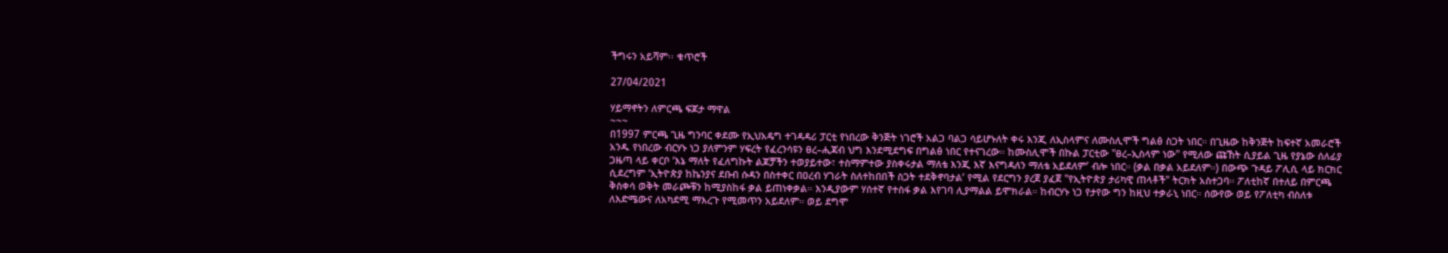ችግሩን አይሻም፡፡ ቁጥሮች

27/04/2021

ሃይማኖትን ለምርጫ ፍጆታ ማዋል
~~~
በ1997 ምርጫ ጊዜ ግንባር ቀደሙ የኢህአዴግ ተገዳዳሪ ፓርቲ የነበረው ቅንጅት ነገሮች አልጋ ባልጋ ሳይሆኑለት ቀሩ እንጂ ለኢስላምና ለሙስሊሞች ግልፅ ስጋት ነበር። በጊዜው ከቅንጅት ከፍተኛ አመራሮች አንዱ የነበረው ብርሃኑ ነጋ ያለምንም ሃፍረት የፈረንሳዩን ፀረ–ሒጃብ ህግ እንደሚደግፍ በግልፅ ነበር የተናገረው። ከሙስሊሞች በኩል ፓርቲው "ፀረ–ኢስላም ነው" የሚለው ጩኸት ሲያይል ጊዜ የያኔው ሰለፊያ ጋዜጣ ላይ ቀርቦ ‘እኔ ማለት የፈለግኩት ልጆቻችን ተወያይተው፣ ተስማምተው ያስቀሩታል ማለቴ እንጂ እኛ እናግዳለን ማለቴ አይደለም’ ብሎ ነበር። (ቃል በቃል አይደለም።) በውጭ ጉዳይ ፖሊሲ ላይ ክርክር ሲደረግም ‘ኢትዮጵያ ከኬንያና ደቡብ ሱዳን በስተቀር በዐረብ ሃገራት ስለተከበበች ስጋት ተደቅኖባታል’ የሚል የደርግን ያረጀ ያፈጀ "የኢትዮጵያ ታሪካዊ ጠላቶች" ትርክት አስተጋባ። ፖለቲከኛ በተለይ በምርጫ ቅስቀሳ ወቅት መራጮቹን ከሚያስከፋ ቃል ይጠነቀቃል። እንዲያውም ሃሰተኛ የተስፋ ቃል እየገባ ሊያማልል ይሞክራል። ከብርሃኑ ነጋ የታየው ግን ከዚህ ተቃራኒ ነበር። ሰውየው ወይ የፖለቲካ ብስለቱ ለእድሜውና ለአካደሚ ማእረጉ የሚመጥን አይደለም። ወይ ደግሞ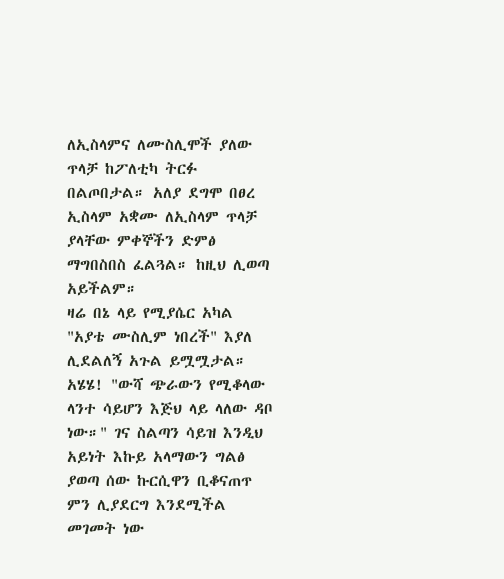ለኢስላምና ለሙስሊሞች ያለው ጥላቻ ከፖለቲካ ትርፉ በልጦበታል። አለያ ደግሞ በፀረ ኢስላም አቋሙ ለኢስላም ጥላቻ ያላቸው ምቀኞችን ድምፅ ማግበስበስ ፈልጓል። ከዚህ ሊወጣ አይችልም።
ዛሬ በኔ ላይ የሚያሴር አካል "አያቴ ሙስሊም ነበረች" እያለ ሊደልለኝ አጉል ይሟሟታል። አሄሄ! "ውሻ ጭራውን የሚቆላው ላንተ ሳይሆን እጅህ ላይ ላለው ዳቦ ነው።" ገና ስልጣን ሳይዝ እንዲህ አይነት እኩይ አላማውን ግልፅ ያወጣ ሰው ኩርሲዋን ቢቆናጠጥ ምን ሊያደርግ እንደሚችል መገመት ነው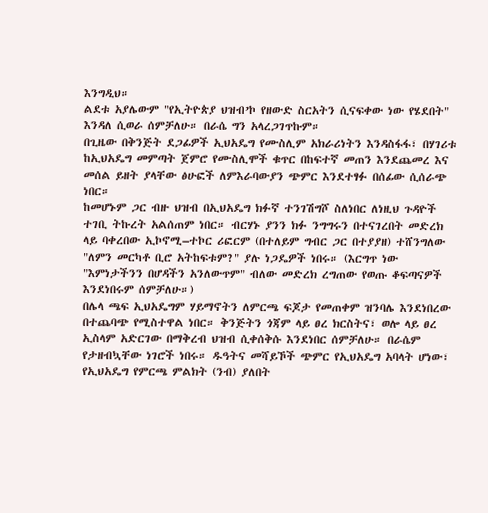እንግዲህ።
ልደቱ አያሌውም "የኢትዮጵያ ህዝብ’ኮ የዘውድ ስርአትን ሲናፍቀው ነው የሄደበት" እንዳለ ሲወራ ሰምቻለሁ። በራሴ ግን አላረጋገጥኩም።
በጊዜው በቅንጅት ደጋፊዎች ኢህአዴግ የሙስሊም አክራሪነትን እንዳስፋፋ፣ በሃገሪቱ ከኢህአዴግ መምጣት ጀምሮ የሙስሊሞች ቁጥር በከፍተኛ መጠን እንደጨመረ እና መሰል ይዘት ያላቸው ፅሁፎች ለምእራባውያን ጭምር እንደተፃፉ በሰፊው ሲሰራጭ ነበር።
ከመሆኑም ጋር ብዙ ህዝብ በኢህአዴግ ክፉኛ ተንገሽግሾ ስለነበር ለነዚህ ጉዳዮች ተገቢ ትኩረት አልሰጠም ነበር። ብርሃኑ ያንን ክፉ ንግግሩን በተናገረበት መድረክ ላይ ባቀረበው ኢኮኖሚ–ተኮር ሪፎርም (በተለይም ግብር ጋር በተያያዘ) ተሸንግለው "ለምን መርካቶ ቢሮ አትከፍቱም?" ያሉ ነጋዴዎች ነበሩ። (እርግጥ ነው "እምነታችንን በሆዳችን አንለውጥም" ብለው መድረክ ረግጠው የወጡ ቆፍጣናዎች እንደነበሩም ሰምቻለሁ።)
በሌላ ጫፍ ኢህአዴግም ሃይማኖትን ለምርጫ ፍጆታ የመጠቀም ዝንባሌ እንደነበረው በተጨባጭ የሚስተዋል ነበር። ቅንጅትን ጎጃም ላይ ፀረ ክርስትና፣ ወሎ ላይ ፀረ ኢስላም አድርገው በማቅረብ ህዝብ ሲቀሰቅሱ እንደነበር ሰምቻለሁ። በራሴም የታዘብኳቸው ነገሮች ነበሩ። ዱዓትና መሻይኾች ጭምር የኢህአዴግ አባላት ሆነው፣ የኢህአዴግ የምርጫ ምልክት (ንብ) ያለበት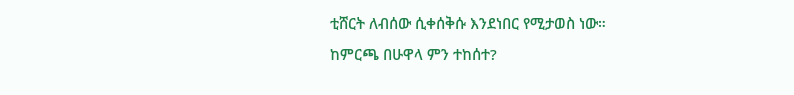ቲሸርት ለብሰው ሲቀሰቅሱ እንደነበር የሚታወስ ነው።
ከምርጫ በሁዋላ ምን ተከሰተ?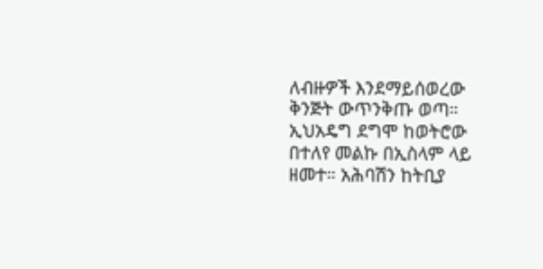ለብዙዎች እንደማይሰወረው ቅንጅት ውጥንቅጡ ወጣ። ኢህአዴግ ደግሞ ከወትሮው በተለየ መልኩ በኢስላም ላይ ዘመተ። አሕባሽን ከትቢያ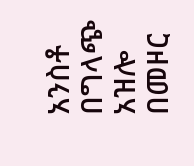አንስቶ በግላጭ አዝሎ በመዞር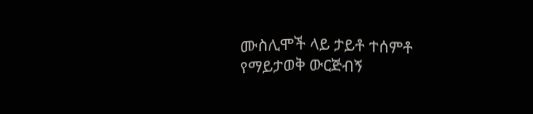ሙስሊሞች ላይ ታይቶ ተሰምቶ የማይታወቅ ውርጅብኝ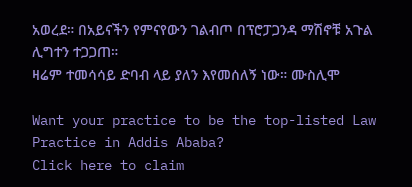አወረደ። በአይናችን የምናየውን ገልብጦ በፕሮፓጋንዳ ማሽኖቹ አጉል ሊግተን ተጋጋጠ።
ዛሬም ተመሳሳይ ድባብ ላይ ያለን እየመሰለኝ ነው። ሙስሊሞ

Want your practice to be the top-listed Law Practice in Addis Ababa?
Click here to claim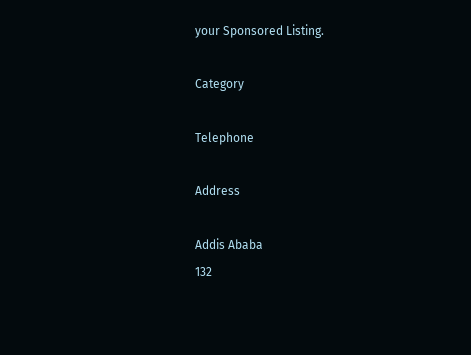your Sponsored Listing.

Category

Telephone

Address

Addis Ababa
132